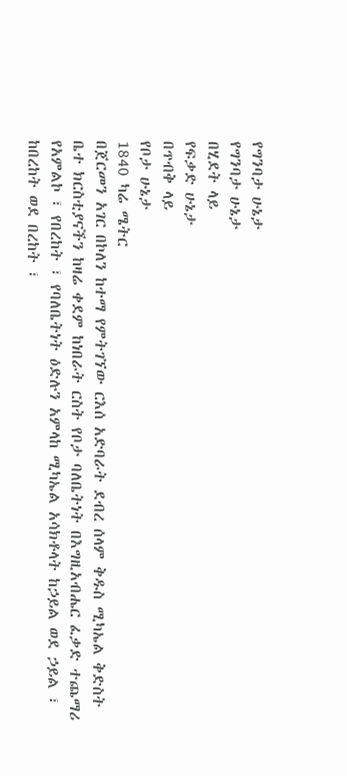የግንባታ ሁኔታ
የግንባታ ሁኔታ
በሂደት ላይ
የፍቃድ ሁኔታ
በጥብቅ ላይ
የቦታ ሁኔታ
1840 ካሬ ሜትር
በጀርመን አገር በኮለን ከተማ የምትገኘው ርእሰ አድባራት ደብረ ሰላም ቅዱስ ሚካኤል ቅድስት ቤተ ክርስቲያናችን ከዛሬ ቀደም ከነበራት ርስት የቦታ ባለቤትነት በእግዚአብሔር ፈቃድ ተጨማሪ የአምልኮ ፣ የበረከት ፣ የባለቤትነት ዕድሉን አምላከ ሚካኤል አሳክቶላት ከኃይል ወደ ኃይል ፣ ከበረከት ወደ በረከት ፣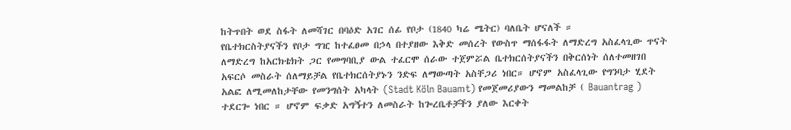ከትጥበት ወደ ስፋት ለመሻገር በባዕድ አገር ሰፊ የቦታ (1840 ካሬ ሜትር) ባለቤት ሆናለች ።
የቤተክርስትያናችን የቦታ ግዢ ከተፈፀመ በኃላ በተያዘው እቅድ መሰረት የውስጥ ማሰፋፋት ለማድረግ አስፈላጊው ጥናት ለማድረግ ከአርክቴክት ጋር የመግባቢያ ውል ተፈርሞ ሰራው ተጀምሯል ቤተክርሰትያናችን በቅርሰነት ሰለተመዘገበ አፍርሶ መስራት ሰለማይቻል የቤተክርሰትያኑን ንድፍ ለማውጣት አስቸጋሪ ነበር። ሆኖም አስፈላጊው የግንባታ ሂደት አልፎ ለሚመለከታቸው የመንግሰት አካላት (Stadt Köln Bauamt) የመጀመሪያውን ማመልከቻ ( Bauantrag ) ተደርጐ ነበር ። ሆኖም ፍቃድ አግኝተን ለመስራት ከጐረቤቶቻችን ያለው እርቀት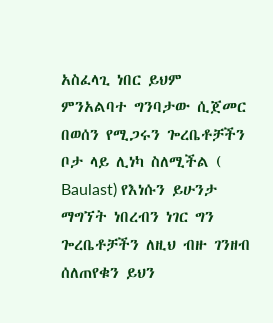አስፈላጊ ነበር ይህም ምንአልባተ ግንባታው ሲጀመር በወሰን የሚጋሩን ጐረቤቶቻችን ቦታ ላይ ሊነካ ስለሚችል ( Baulast) የእነሱን ይሁንታ ማግኘት ነበረብን ነገር ግን ጐረቤቶቻችን ለዚህ ብዙ ገንዘብ ሰለጠየቁን ይህን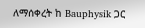ለማሰቀረት ከ Bauphysik ጋር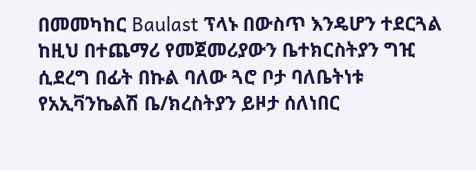በመመካከር Baulast ፕላኑ በውስጥ እንዴሆን ተደርጓል ከዚህ በተጨማሪ የመጀመሪያውን ቤተክርስትያን ግዢ ሲደረግ በፊት በኩል ባለው ጓሮ ቦታ ባለቤትነቱ የአኢቫንኬልሽ ቤ/ክረስትያን ይዞታ ሰለነበር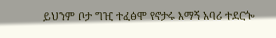ይህንም ቦታ ግዢ ተፈፅሞ የኖታሩ እማኝ አባሪ ተደርጐ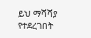ይህ ማሻሻያ የተደረገበት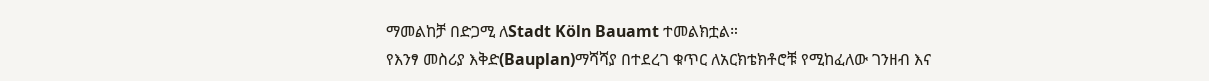ማመልከቻ በድጋሚ ለStadt Köln Bauamt ተመልክቷል።
የእንፃ መስሪያ እቅድ(Bauplan)ማሻሻያ በተደረገ ቁጥር ለአርክቴክቶሮቹ የሚከፈለው ገንዘብ እና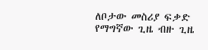ለቦታው መስሪያ ፍቃድ የማግኛው ጊዜ ብዙ ጊዜ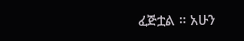ፈጅቷል ። አሁን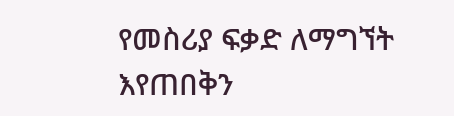የመስሪያ ፍቃድ ለማግኘት እየጠበቅን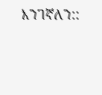እንገኛለን::